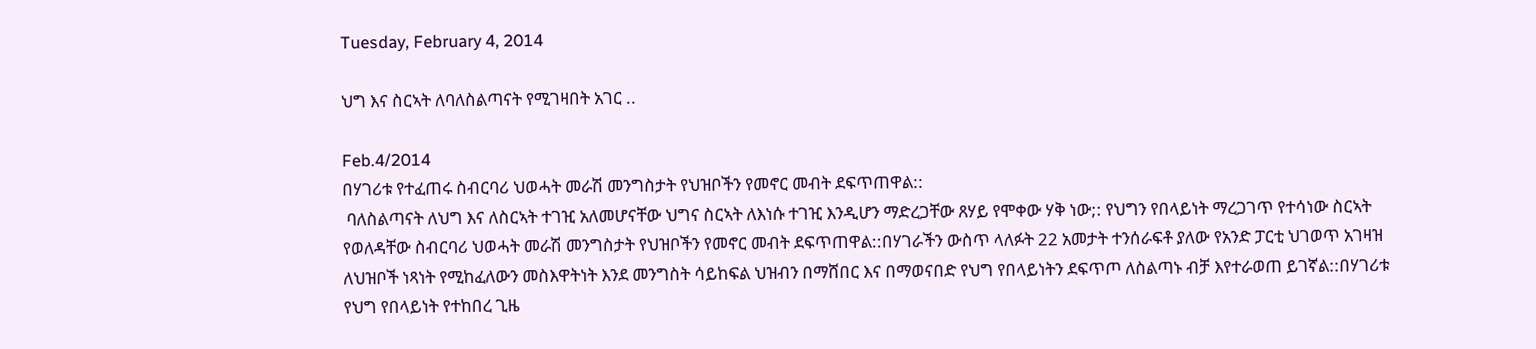Tuesday, February 4, 2014

ህግ እና ስርኣት ለባለስልጣናት የሚገዛበት አገር ..

Feb.4/2014
በሃገሪቱ የተፈጠሩ ስብርባሪ ህወሓት መራሽ መንግስታት የህዝቦችን የመኖር መብት ደፍጥጠዋል::
 ባለስልጣናት ለህግ እና ለስርኣት ተገዢ አለመሆናቸው ህግና ስርኣት ለእነሱ ተገዢ እንዲሆን ማድረጋቸው ጸሃይ የሞቀው ሃቅ ነው;: የህግን የበላይነት ማረጋገጥ የተሳነው ስርኣት የወለዳቸው ስብርባሪ ህወሓት መራሽ መንግስታት የህዝቦችን የመኖር መብት ደፍጥጠዋል::በሃገራችን ውስጥ ላለፉት 22 አመታት ተንሰራፍቶ ያለው የአንድ ፓርቲ ህገወጥ አገዛዝ ለህዝቦች ነጻነት የሚከፈለውን መስእዋትነት እንደ መንግስት ሳይከፍል ህዝብን በማሸበር እና በማወናበድ የህግ የበላይነትን ደፍጥጦ ለስልጣኑ ብቻ እየተራወጠ ይገኛል::በሃገሪቱ የህግ የበላይነት የተከበረ ጊዜ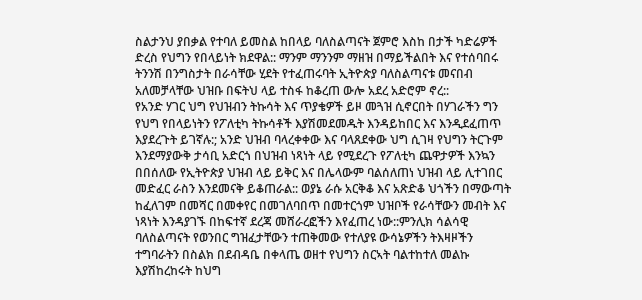ስልታንህ ያበቃል የተባለ ይመስል ከበላይ ባለስልጣናት ጀምሮ እስከ በታች ካድሬዎች ድረስ የህግን የበላይነት ክደዋል:: ማንም ማንንም ማዘዝ በማይችልበት እና የተሰባበሩ ትንንሽ በንግስታት በራሳቸው ሂደት የተፈጠሩባት ኢትዮጵያ ባለስልጣናቱ መናበብ አለመቻላቸው ህዝቡ በፍትህ ላይ ተስፋ ከቆረጠ ውሎ አደረ አድሮም ኖረ::
የአንድ ሃገር ህግ የህዝብን ትኩሳት እና ጥያቄዎች ይዞ መጓዝ ሲኖርበት በሃገራችን ግን የህግ የበላይነትን የፖለቲካ ትኩሳቶች እያሽመደመዱት እንዳይከበር እና እንዲደፈጠጥ እያደረጉት ይገኛሉ:; አንድ ህዝብ ባላረቀቀው እና ባላጸደቀው ህግ ሲገዛ የህግን ትርጉም እንደማያውቅ ታሳቢ አድርጎ በህዝብ ነጻነት ላይ የሚደረጉ የፖለቲካ ጨዋታዎች እንኳን በበሰለው የኢትዮጵያ ህዝብ ላይ ይቅር እና በሌላውም ባልሰለጠነ ህዝብ ላይ ሊተገበር መድፈር ራስን እንደመናቅ ይቆጠራል:: ወያኔ ራሱ አርቅቆ እና አጽድቆ ህጎችን በማውጣት ከፈለገም በመሻር በመቀየር በመገለባበጥ በመተርጎም ህዝቦች የራሳቸውን መብት እና ነጻነት እንዳያገኙ በከፍተኛ ደረጃ መሸራረፎችን እየፈጠረ ነው::ምንሊክ ሳልሳዊ
ባለስልጣናት የወንበር ግዝፈታቸውን ተጠቅመው የተለያዩ ውሳኔዎችን ትእዛዞችን ተግባራትን በስልክ በደብዳቤ በቀላጤ ወዘተ የህግን ስርኣት ባልተከተለ መልኩ እያሽከረከሩት ከህግ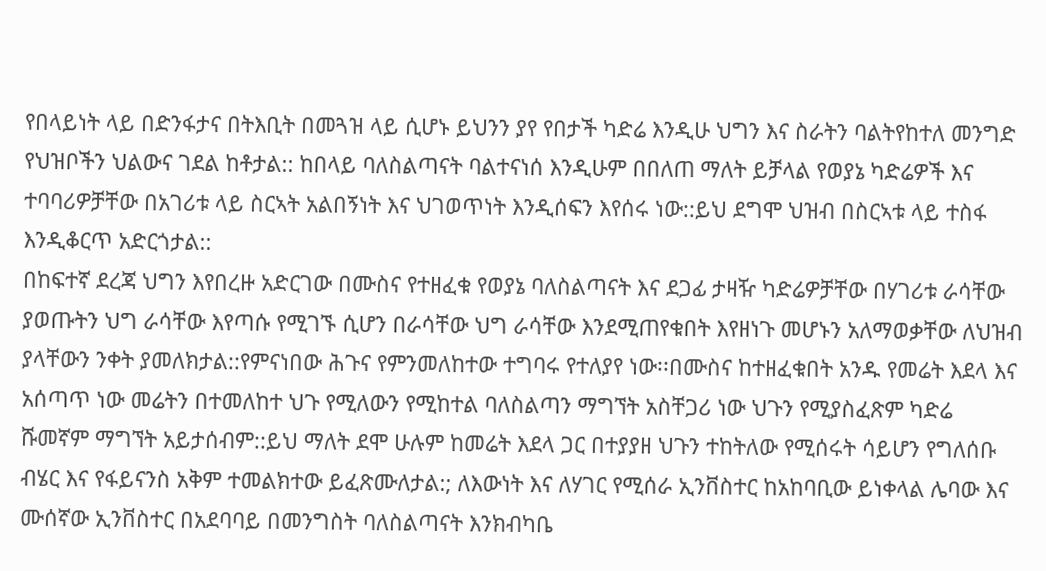የበላይነት ላይ በድንፋታና በትእቢት በመጓዝ ላይ ሲሆኑ ይህንን ያየ የበታች ካድሬ እንዲሁ ህግን እና ስራትን ባልትየከተለ መንግድ የህዝቦችን ህልውና ገደል ከቶታል:: ከበላይ ባለስልጣናት ባልተናነሰ እንዲሁም በበለጠ ማለት ይቻላል የወያኔ ካድሬዎች እና ተባባሪዎቻቸው በአገሪቱ ላይ ስርኣት አልበኝነት እና ህገወጥነት እንዲሰፍን እየሰሩ ነው::ይህ ደግሞ ህዝብ በስርኣቱ ላይ ተስፋ እንዲቆርጥ አድርጎታል::
በከፍተኛ ደረጃ ህግን እየበረዙ አድርገው በሙስና የተዘፈቁ የወያኔ ባለስልጣናት እና ደጋፊ ታዛዥ ካድሬዎቻቸው በሃገሪቱ ራሳቸው ያወጡትን ህግ ራሳቸው እየጣሱ የሚገኙ ሲሆን በራሳቸው ህግ ራሳቸው እንደሚጠየቁበት እየዘነጉ መሆኑን አለማወቃቸው ለህዝብ ያላቸውን ንቀት ያመለክታል::የምናነበው ሕጉና የምንመለከተው ተግባሩ የተለያየ ነው፡፡በሙስና ከተዘፈቁበት አንዱ የመሬት እደላ እና አሰጣጥ ነው መሬትን በተመለከተ ህጉ የሚለውን የሚከተል ባለስልጣን ማግኘት አስቸጋሪ ነው ህጉን የሚያስፈጽም ካድሬ ሹመኛም ማግኘት አይታሰብም::ይህ ማለት ደሞ ሁሉም ከመሬት እደላ ጋር በተያያዘ ህጉን ተከትለው የሚሰሩት ሳይሆን የግለሰቡ ብሄር እና የፋይናንስ አቅም ተመልክተው ይፈጽሙለታል:; ለእውነት እና ለሃገር የሚሰራ ኢንቨስተር ከአከባቢው ይነቀላል ሌባው እና ሙሰኛው ኢንቨስተር በአደባባይ በመንግስት ባለስልጣናት እንክብካቤ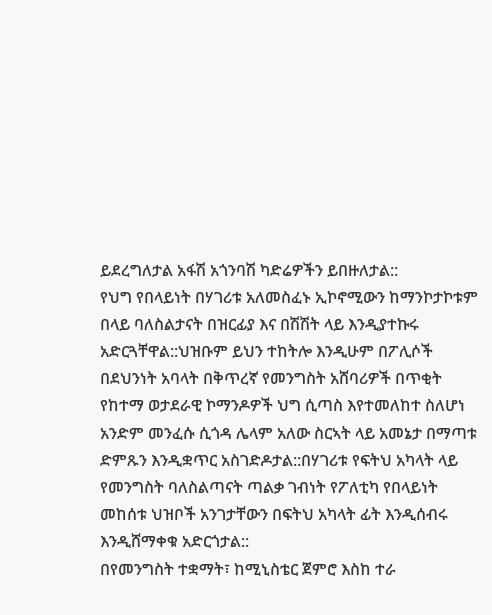ይደረግለታል አፋሽ አጎንባሽ ካድሬዎችን ይበዙለታል::
የህግ የበላይነት በሃገሪቱ አለመስፈኑ ኢኮኖሚውን ከማንኮታኮቱም በላይ ባለስልታናት በዝርፊያ እና በሽሽት ላይ እንዲያተኩሩ አድርጓቸዋል::ህዝቡም ይህን ተከትሎ እንዲሁም በፖሊሶች በደህንነት አባላት በቅጥረኛ የመንግስት አሸባሪዎች በጥቂት የከተማ ወታደራዊ ኮማንዶዎች ህግ ሲጣስ እየተመለከተ ስለሆነ አንድም መንፈሱ ሲጎዳ ሌላም አለው ስርኣት ላይ አመኔታ በማጣቱ ድምጹን እንዲቋጥር አስገድዶታል::በሃገሪቱ የፍትህ አካላት ላይ የመንግስት ባለስልጣናት ጣልቃ ገብነት የፖለቲካ የበላይነት መከሰቱ ህዝቦች አንገታቸውን በፍትህ አካላት ፊት እንዲሰብሩ እንዲሸማቀቁ አድርጎታል::
በየመንግስት ተቋማት፣ ከሚኒስቴር ጀምሮ እስከ ተራ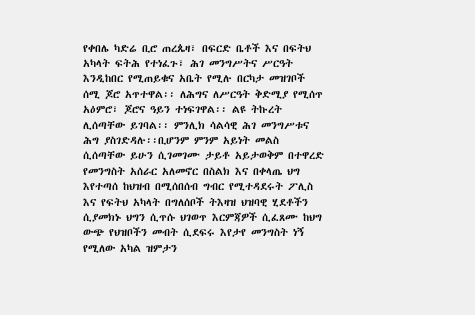የቀበሌ ካድሬ ቢሮ ጠረጴዛ፣ በፍርድ ቤቶች እና በፍትህ አካላት ፍትሕ የተነፈጉ፣ ሕገ መንግሥትና ሥርዓት እንዲከበር የሚጠይቁና አቤት የሚሉ በርካታ መዝገቦች ሰሚ ጆሮ አጥተዋል፡፡ ለሕግና ለሥርዓት ቅድሚያ የሚሰጥ አዕምሮ፣ ጆሮና ዓይን ተነፍገዋል፡፡ ልዩ ትኩረት ሊሰጣቸው ይገባል፡፡ ምንሊክ ሳልሳዊ ሕገ መንግሥቱና ሕግ ያስገድዳሉ፡፡ቢሆንም ምንም አይነት መልስ ሲሰጣቸው ይሁን ሲገመገሙ ታይቶ አይታወቅም በተዋረድ የመንግስት አሰራር አለመኖር በስልክ እና በቀላጤ ህግ እየተጣሰ ከህዝብ በሚሰበሰብ ግብር የሚተዳደሩት ፖሊስ እና የፍትህ አካላት በግለሰቦች ትእዛዝ ህዝባዊ ሂደቶችን ሲያመክኑ ህግን ሲጥሱ ህገወጥ እርምጃዎች ሲፈጸሙ ከህግ ውጭ የህዝቦችን መብት ሲደፍሩ እየታየ መንግስት ነኝ የሚለው አካል ዝምታን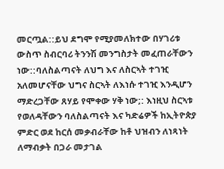መርጧል::ይህ ደግሞ የሚያመለክተው በሃገሪቱ ውስጥ ስብርባሪ ትንንሽ መንግስታት መፈጠራቸውን ነው::ባለስልጣናት ለህግ እና ለስርኣት ተገዢ አለመሆናቸው ህግና ስርኣት ለእነሱ ተገዢ እንዲሆን ማድረጋቸው ጸሃይ የሞቀው ሃቅ ነው;: እነዚህ ስርኣቱ የወለዳቸውን ባለስልጣናት እና ካድሬዎች ከኢትዮጵያ ምድር ወደ ከርሰ መቃብራቸው ከቶ ህዝብን ለነጻነት ለማብቃት በጋራ መታገል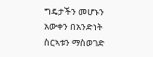ግዴታችን መሆኑን አውቀን በአንድነት ስርኣቱን ማስወገድ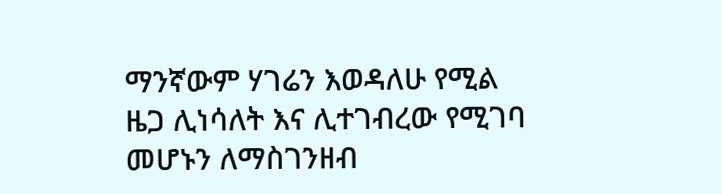ማንኛውም ሃገሬን እወዳለሁ የሚል ዜጋ ሊነሳለት እና ሊተገብረው የሚገባ መሆኑን ለማስገንዘብ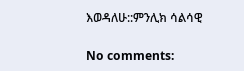እወዳለሁ::ምንሊክ ሳልሳዊ

No comments: